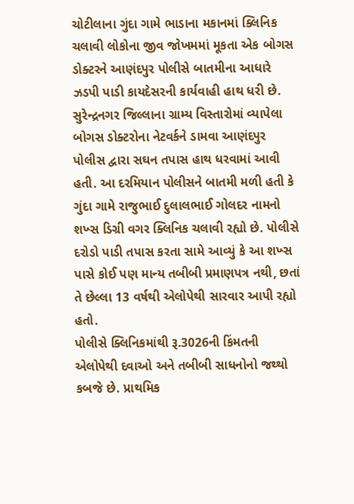ચોટીલાના ગુંદા ગામે ભાડાના મકાનમાં ક્લિનિક ચલાવી લોકોના જીવ જોખમમાં મૂકતા એક બોગસ ડોક્ટરને આણંદપુર પોલીસે બાતમીના આધારે ઝડપી પાડી કાયદેસરની કાર્યવાહી હાથ ધરી છે.
સુરેન્દ્રનગર જિલ્લાના ગ્રામ્ય વિસ્તારોમાં વ્યાપેલા બોગસ ડોક્ટરોના નેટવર્કને ડામવા આણંદપુર પોલીસ દ્વારા સઘન તપાસ હાથ ધરવામાં આવી હતી. આ દરમિયાન પોલીસને બાતમી મળી હતી કે ગુંદા ગામે રાજુભાઈ દુલાલભાઈ ગોલદર નામનો શખ્સ ડિગ્રી વગર ક્લિનિક ચલાવી રહ્યો છે. પોલીસે દરોડો પાડી તપાસ કરતા સામે આવ્યું કે આ શખ્સ પાસે કોઈ પણ માન્ય તબીબી પ્રમાણપત્ર નથી, છતાં તે છેલ્લા 13 વર્ષથી એલોપેથી સારવાર આપી રહ્યો હતો.
પોલીસે ક્લિનિકમાંથી રૂ.3026ની કિંમતની એલોપેથી દવાઓ અને તબીબી સાધનોનો જથ્થો કબજે છે. પ્રાથમિક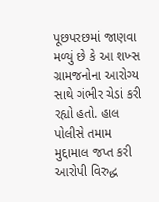પૂછપરછમાં જાણવા મળ્યું છે કે આ શખ્સ ગ્રામજનોના આરોગ્ય સાથે ગંભીર ચેડાં કરી રહ્યો હતો. હાલ પોલીસે તમામ મુદ્દામાલ જપ્ત કરી આરોપી વિરુદ્ધ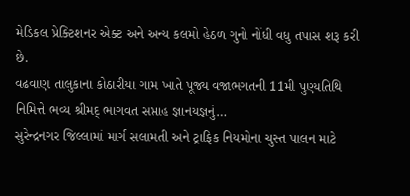મેડિકલ પ્રેક્ટિશનર એક્ટ અને અન્ય કલમો હેઠળ ગુનો નોંધી વધુ તપાસ શરૂ કરી છે.
વઢવાણ તાલુકાના કોઠારીયા ગામ ખાતે પૂજ્ય વજાભગતની 11મી પુણ્યતિથિ નિમિત્તે ભવ્ય શ્રીમદ્ ભાગવત સપ્તાહ જ્ઞાનયજ્ઞનું…
સુરેન્દ્રનગર જિલ્લામાં માર્ગ સલામતી અને ટ્રાફિક નિયમોના ચુસ્ત પાલન માટે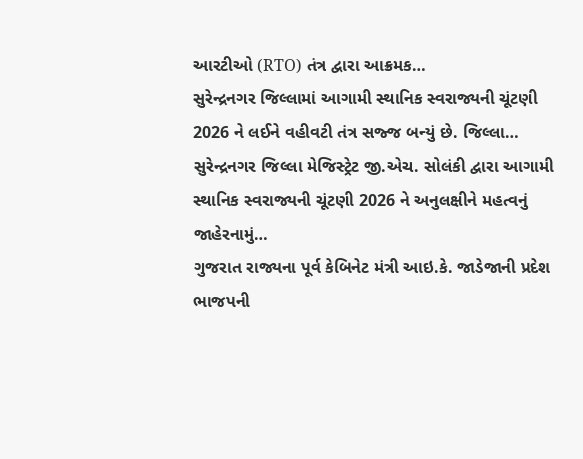આરટીઓ (RTO) તંત્ર દ્વારા આક્રમક…
સુરેન્દ્રનગર જિલ્લામાં આગામી સ્થાનિક સ્વરાજ્યની ચૂંટણી 2026 ને લઈને વહીવટી તંત્ર સજ્જ બન્યું છે. જિલ્લા…
સુરેન્દ્રનગર જિલ્લા મેજિસ્ટ્રેટ જી.એચ. સોલંકી દ્વારા આગામી સ્થાનિક સ્વરાજ્યની ચૂંટણી 2026 ને અનુલક્ષીને મહત્વનું જાહેરનામું…
ગુજરાત રાજ્યના પૂર્વ કેબિનેટ મંત્રી આઇ.કે. જાડેજાની પ્રદેશ ભાજપની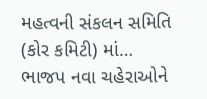મહત્વની સંકલન સમિતિ (કોર કમિટી) માં…
ભાજપ નવા ચહેરાઓને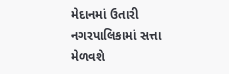મેદાનમાં ઉતારી નગરપાલિકામાં સત્તા મેળવશે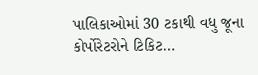પાલિકાઓમાં 30 ટકાથી વધુ જૂના કોર્પોરેટરોને ટિકિટ…